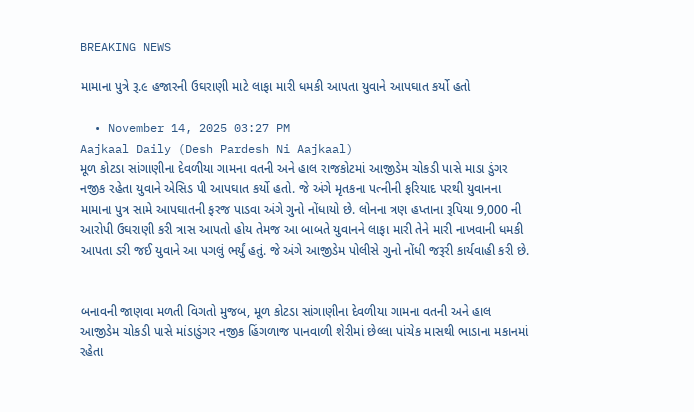BREAKING NEWS

મામાના પુત્રે રૂ.૯ હજારની ઉઘરાણી માટે લાફા મારી ધમકી આપતા યુવાને આપઘાત કર્યો હતો

  • November 14, 2025 03:27 PM
Aajkaal Daily (Desh Pardesh Ni Aajkaal)
મૂળ કોટડા સાંગાણીના દેવળીયા ગામના વતની અને હાલ રાજકોટમાં આજીડેમ ચોકડી પાસે માડા ડુંગર નજીક રહેતા યુવાને એસિડ પી આપઘાત કર્યો હતો. જે અંગે મૃતકના પત્નીની ફરિયાદ પરથી યુવાનના મામાના પુત્ર સામે આપઘાતની ફરજ પાડવા અંગે ગુનો નોંધાયો છે. લોનના ત્રણ હપ્તાના રૂપિયા 9,000 ની આરોપી ઉઘરાણી કરી ત્રાસ આપતો હોય તેમજ આ બાબતે યુવાનને લાફા મારી તેને મારી નાખવાની ધમકી આપતા ડરી જઈ યુવાને આ પગલું ભર્યું હતું. જે અંગે આજીડેમ પોલીસે ગુનો નોંધી જરૂરી કાર્યવાહી કરી છે.


બનાવની જાણવા મળતી વિગતો મુજબ, મૂળ કોટડા સાંગાણીના દેવળીયા ગામના વતની અને હાલ આજીડેમ ચોકડી પાસે માંડાડુંગર નજીક હિંગળાજ પાનવાળી શેરીમાં છેલ્લા પાંચેક માસથી ભાડાના મકાનમાં રહેતા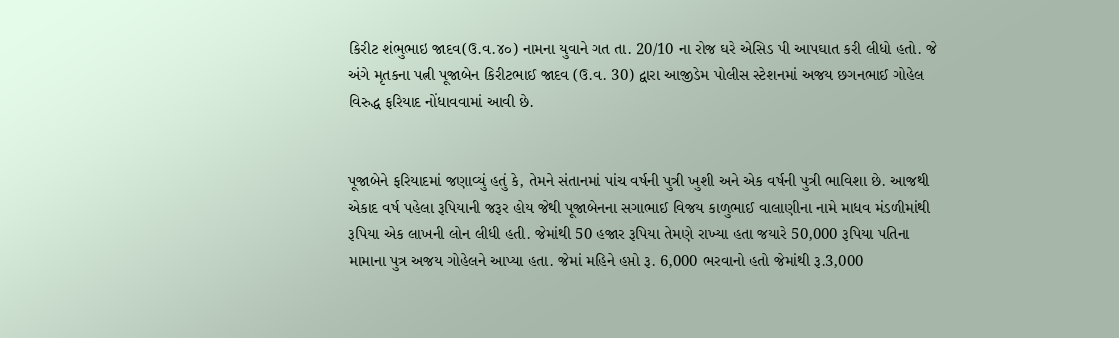કિરીટ શંભુભાઇ જાદવ(ઉ.વ.૪૦) નામના યુવાને ગત તા. 20/10 ના રોજ ઘરે એસિડ પી આપઘાત કરી લીધો હતો. જે અંગે મૃતકના પત્ની પૂજાબેન કિરીટભાઈ જાદવ (ઉ.વ. 30) દ્વારા આજીડેમ પોલીસ સ્ટેશનમાં અજય છગનભાઈ ગોહેલ વિરુદ્ધ ફરિયાદ નોંધાવવામાં આવી છે.


પૂજાબેને ફરિયાદમાં જણાવ્યું હતું કે, તેમને સંતાનમાં પાંચ વર્ષની પુત્રી ખુશી અને એક વર્ષની પુત્રી ભાવિશા છે. આજથી એકાદ વર્ષ પહેલા રૂપિયાની જરૂર હોય જેથી પૂજાબેનના સગાભાઈ વિજય કાળુભાઈ વાલાણીના નામે માધવ મંડળીમાંથી રૂપિયા એક લાખની લોન લીધી હતી. જેમાંથી 50 હજાર રૂપિયા તેમણે રાખ્યા હતા જયારે 50,000 રૂપિયા પતિના મામાના પુત્ર અજય ગોહેલને આપ્યા હતા. જેમાં મહિને હપ્તો રૂ. 6,000 ભરવાનો હતો જેમાંથી રૂ.3,000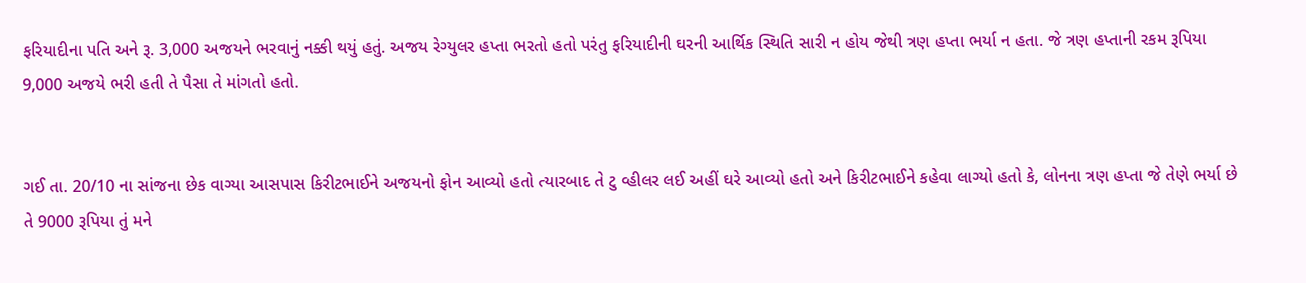ફરિયાદીના પતિ અને રૂ. 3,000 અજયને ભરવાનું નક્કી થયું હતું. અજય રેગ્યુલર હપ્તા ભરતો હતો પરંતુ ફરિયાદીની ઘરની આર્થિક સ્થિતિ સારી ન હોય જેથી ત્રણ હપ્તા ભર્યા ન હતા. જે ત્રણ હપ્તાની રકમ રૂપિયા 9,000 અજયે ભરી હતી તે પૈસા તે માંગતો હતો.


ગઈ તા. 20/10 ના સાંજના છેક વાગ્યા આસપાસ કિરીટભાઈને અજયનો ફોન આવ્યો હતો ત્યારબાદ તે ટુ વ્હીલર લઈ અહીં ઘરે આવ્યો હતો અને કિરીટભાઈને કહેવા લાગ્યો હતો કે, લોનના ત્રણ હપ્તા જે તેણે ભર્યા છે તે 9000 રૂપિયા તું મને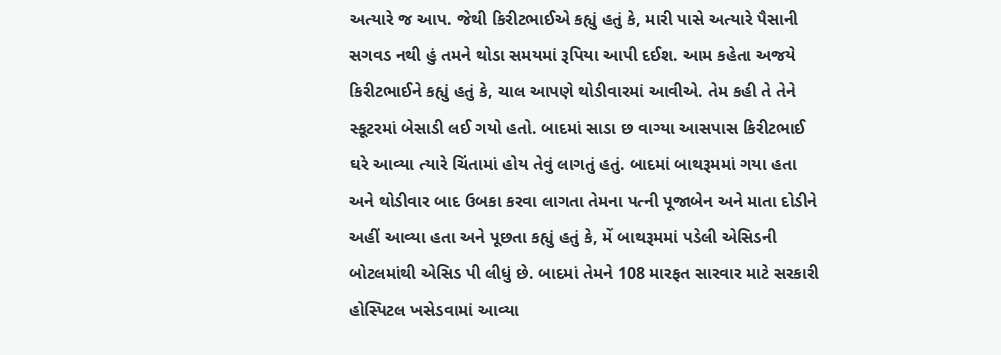અત્યારે જ આપ. જેથી કિરીટભાઈએ કહ્યું હતું કે, મારી પાસે અત્યારે પૈસાની સગવડ નથી હું તમને થોડા સમયમાં રૂપિયા આપી દઈશ. આમ કહેતા અજયે કિરીટભાઈને કહ્યું હતું કે, ચાલ આપણે થોડીવારમાં આવીએ. તેમ કહી તે તેને સ્કૂટરમાં બેસાડી લઈ ગયો હતો. બાદમાં સાડા છ વાગ્યા આસપાસ કિરીટભાઈ ઘરે આવ્યા ત્યારે ચિંતામાં હોય તેવું લાગતું હતું. બાદમાં બાથરૂમમાં ગયા હતા અને થોડીવાર બાદ ઉબકા કરવા લાગતા તેમના પત્ની પૂજાબેન અને માતા દોડીને અહીં આવ્યા હતા અને પૂછતા કહ્યું હતું કે, મેં બાથરૂમમાં પડેલી એસિડની બોટલમાંથી એસિડ પી લીધું છે. બાદમાં તેમને 108 મારફત સારવાર માટે સરકારી હોસ્પિટલ ખસેડવામાં આવ્યા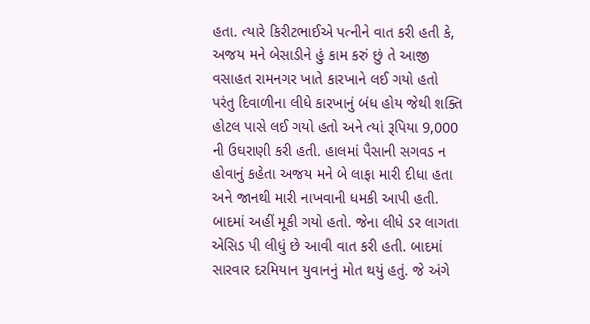હતા. ત્યારે કિરીટભાઈએ પત્નીને વાત કરી હતી કે, અજય મને બેસાડીને હું કામ કરું છું તે આજી વસાહત રામનગર ખાતે કારખાને લઈ ગયો હતો પરંતુ દિવાળીના લીધે કારખાનું બંધ હોય જેથી શક્તિ હોટલ પાસે લઈ ગયો હતો અને ત્યાં રૂપિયા 9,000 ની ઉઘરાણી કરી હતી. હાલમાં પૈસાની સગવડ ન હોવાનું કહેતા અજય મને બે લાફા મારી દીધા હતા અને જાનથી મારી નાખવાની ધમકી આપી હતી. બાદમાં અહીં મૂકી ગયો હતો. જેના લીધે ડર લાગતા એસિડ પી લીધું છે આવી વાત કરી હતી. બાદમાં સારવાર દરમિયાન યુવાનનું મોત થયું હતું. જે અંગે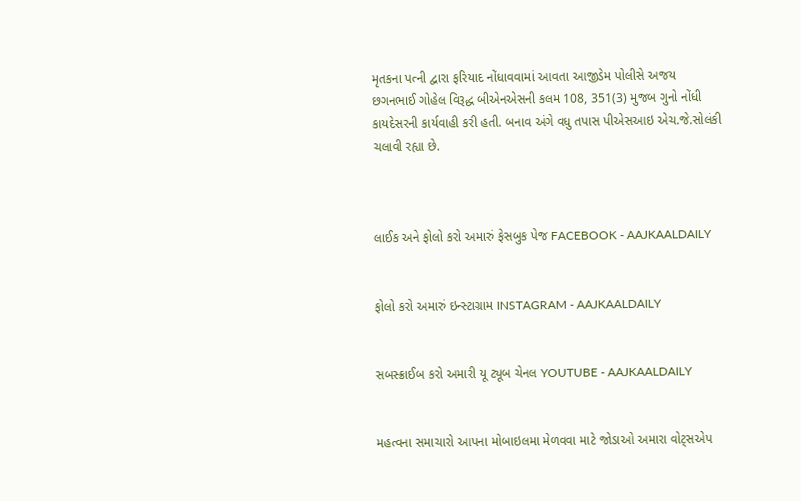મૃતકના પત્ની દ્વારા ફરિયાદ નોંધાવવામાં આવતા આજીડેમ પોલીસે અજય છગનભાઈ ગોહેલ વિરૂદ્ધ બીએનએસની કલમ 108, 351(3) મુજબ ગુનો નોંધી કાયદેસરની કાર્યવાહી કરી હતી. બનાવ અંગે વધુ તપાસ પીએસઆઇ એચ.જે.સોલંકી ચલાવી રહ્યા છે.



લાઈક અને ફોલો કરો અમારું ફેસબુક પેજ FACEBOOK - AAJKAALDAILY


ફોલો કરો અમારું ઇન્સ્ટાગ્રામ INSTAGRAM - AAJKAALDAILY


સબસ્ક્રાઈબ કરો અમારી યૂ ટ્યૂબ ચેનલ YOUTUBE - AAJKAALDAILY


મહત્વના સમાચારો આપના મોબાઇલમા મેળવવા માટે જોડાઓ અમારા વોટ્સએપ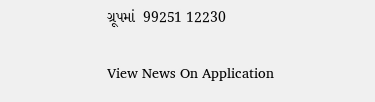ગ્રૂપમાં  99251 12230

View News On Application